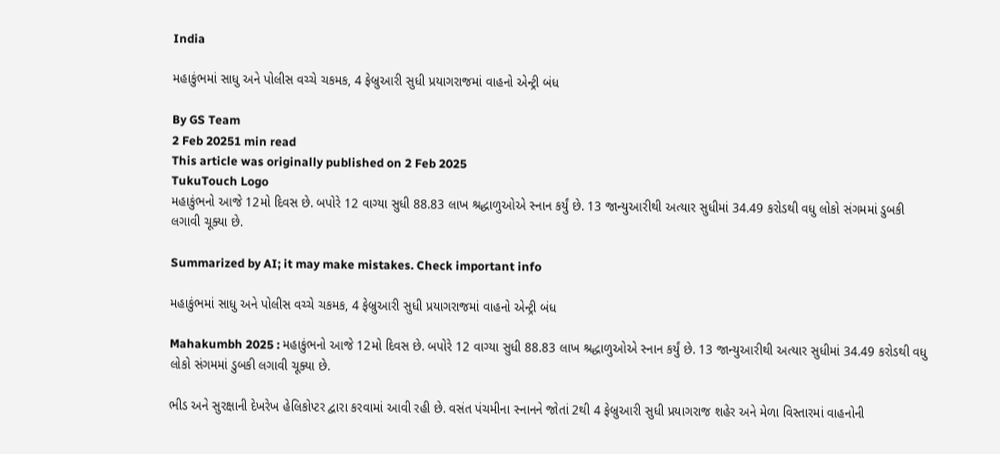India

મહાકુંભમાં સાધુ અને પોલીસ વચ્ચે ચકમક, 4 ફેબ્રુઆરી સુધી પ્રયાગરાજમાં વાહનો એન્ટ્રી બંધ

By GS Team
2 Feb 20251 min read
This article was originally published on 2 Feb 2025
TukuTouch Logo
મહાકુંભનો આજે 12મો દિવસ છે. બપોરે 12 વાગ્યા સુધી 88.83 લાખ શ્રદ્ધાળુઓએ સ્નાન કર્યું છે. 13 જાન્યુઆરીથી અત્યાર સુધીમાં 34.49 કરોડથી વધુ લોકો સંગમમાં ડુબકી લગાવી ચૂક્યા છે.

Summarized by AI; it may make mistakes. Check important info

મહાકુંભમાં સાધુ અને પોલીસ વચ્ચે ચકમક, 4 ફેબ્રુઆરી સુધી પ્રયાગરાજમાં વાહનો એન્ટ્રી બંધ

Mahakumbh 2025 : મહાકુંભનો આજે 12મો દિવસ છે. બપોરે 12 વાગ્યા સુધી 88.83 લાખ શ્રદ્ધાળુઓએ સ્નાન કર્યું છે. 13 જાન્યુઆરીથી અત્યાર સુધીમાં 34.49 કરોડથી વધુ લોકો સંગમમાં ડુબકી લગાવી ચૂક્યા છે.

ભીડ અને સુરક્ષાની દેખરેખ હેલિકોપ્ટર દ્વારા કરવામાં આવી રહી છે. વસંત પંચમીના સ્નાનને જોતાં 2થી 4 ફેબ્રુઆરી સુધી પ્રયાગરાજ શહેર અને મેળા વિસ્તારમાં વાહનોની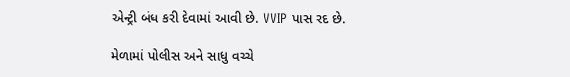એન્ટ્રી બંધ કરી દેવામાં આવી છે. VVIP પાસ રદ છે.

મેળામાં પોલીસ અને સાધુ વચ્ચે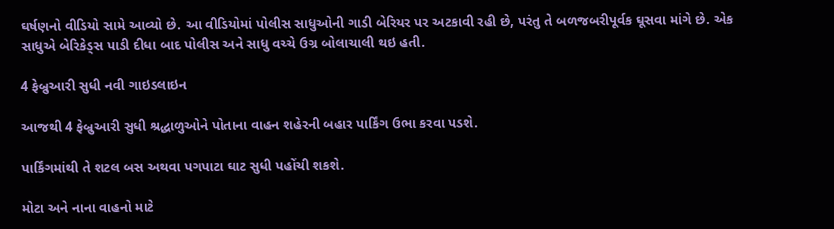ઘર્ષણનો વીડિયો સામે આવ્યો છે. આ વીડિયોમાં પોલીસ સાધુઓની ગાડી બેરિયર પર અટકાવી રહી છે, પરંતુ તે બળજબરીપૂર્વક ઘૂસવા માંગે છે. એક સાધુએ બેરિકેડ્સ પાડી દીધા બાદ પોલીસ અને સાધુ વચ્ચે ઉગ્ર બોલાચાલી થઇ હતી.

4 ફેબ્રુઆરી સુધી નવી ગાઇડલાઇન

આજથી 4 ફેબ્રુઆરી સુધી શ્રદ્ધાળુઓને પોતાના વાહન શહેરની બહાર પાર્કિંગ ઉભા કરવા પડશે.

પાર્કિંગમાંથી તે શટલ બસ અથવા પગપાટા ઘાટ સુધી પહોંચી શકશે.

મોટા અને નાના વાહનો માટે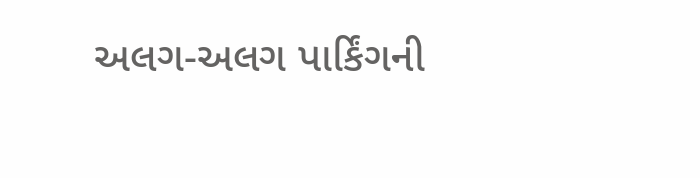અલગ-અલગ પાર્કિંગની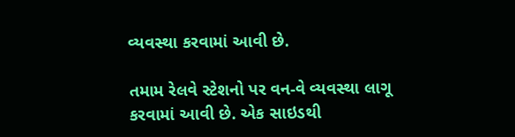વ્યવસ્થા કરવામાં આવી છે.

તમામ રેલવે સ્ટેશનો પર વન-વે વ્યવસ્થા લાગૂ કરવામાં આવી છે. એક સાઇડથી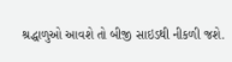શ્રદ્ધાળુઓ આવશે તો બીજી સાઇડથી નીકળી જશે.